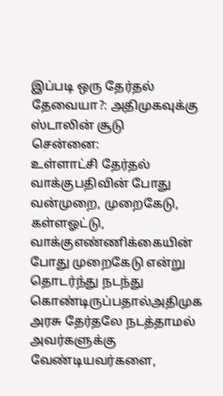இப்படி ஒரு தேர்தல் தேவையா?: அதிமுகவுக்கு ஸ்டாலின் சூடு
சென்னை:
உள்ளாட்சி தேர்தல் வாக்குபதிவின் போது வன்முறை, முறைகேடு, கள்ளஓட்டு, வாக்குஎண்ணிக்கையின் போது முறைகேடு என்று தொடர்ந்து நடந்து கொண்டிருப்பதால்அதிமுக அரசு தேர்தலே நடத்தாமல் அவர்களுக்கு வேண்டியவர்களை,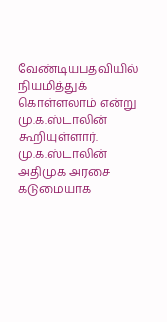வேண்டியபதவியில் நியமித்துக் கொள்ளலாம் என்று மு.க.ஸ்டாலின் கூறியுள்ளார்.
மு.க.ஸ்டாலின் அதிமுக அரசை கடுமையாக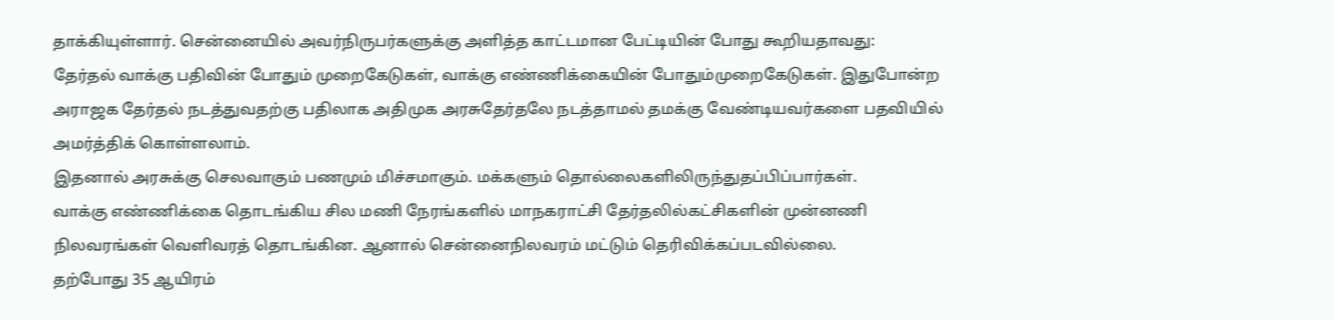தாக்கியுள்ளார். சென்னையில் அவர்நிருபர்களுக்கு அளித்த காட்டமான பேட்டியின் போது கூறியதாவது:
தேர்தல் வாக்கு பதிவின் போதும் முறைகேடுகள், வாக்கு எண்ணிக்கையின் போதும்முறைகேடுகள். இதுபோன்ற அராஜக தேர்தல் நடத்துவதற்கு பதிலாக அதிமுக அரசுதேர்தலே நடத்தாமல் தமக்கு வேண்டியவர்களை பதவியில் அமர்த்திக் கொள்ளலாம்.
இதனால் அரசுக்கு செலவாகும் பணமும் மிச்சமாகும். மக்களும் தொல்லைகளிலிருந்துதப்பிப்பார்கள்.
வாக்கு எண்ணிக்கை தொடங்கிய சில மணி நேரங்களில் மாநகராட்சி தேர்தலில்கட்சிகளின் முன்னணி நிலவரங்கள் வெளிவரத் தொடங்கின. ஆனால் சென்னைநிலவரம் மட்டும் தெரிவிக்கப்படவில்லை.
தற்போது 35 ஆயிரம்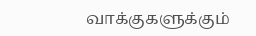வாக்குகளுக்கும்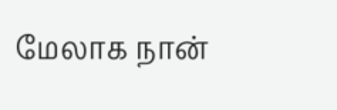மேலாக நான்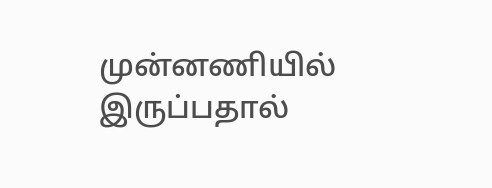முன்னணியில் இருப்பதால்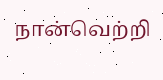நான்வெற்றி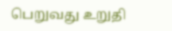பெறுவது உறுதி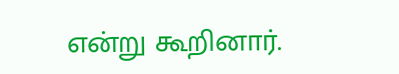என்று கூறினார்.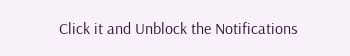Click it and Unblock the Notifications